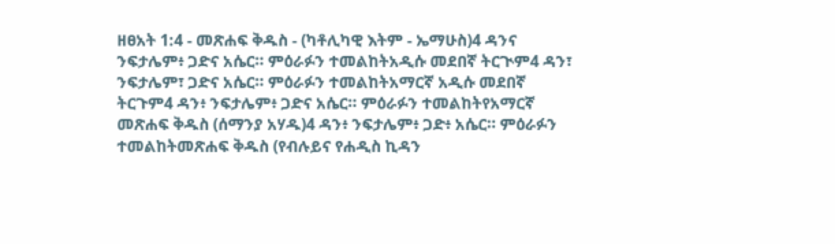ዘፀአት 1:4 - መጽሐፍ ቅዱስ - (ካቶሊካዊ እትም - ኤማሁስ)4 ዳንና ንፍታሌም፥ ጋድና አሴር። ምዕራፉን ተመልከትአዲሱ መደበኛ ትርጒም4 ዳን፣ ንፍታሌም፣ ጋድና አሴር። ምዕራፉን ተመልከትአማርኛ አዲሱ መደበኛ ትርጉም4 ዳን፥ ንፍታሌም፥ ጋድና አሴር። ምዕራፉን ተመልከትየአማርኛ መጽሐፍ ቅዱስ (ሰማንያ አሃዱ)4 ዳን፥ ንፍታሌም፥ ጋድ፥ አሴር። ምዕራፉን ተመልከትመጽሐፍ ቅዱስ (የብሉይና የሐዲስ ኪዳን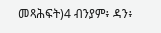መጻሕፍት)4 ብንያም፥ ዳን፥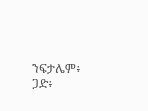ንፍታሌም፥ ጋድ፥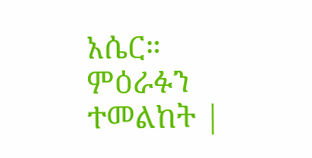አሴር። ምዕራፉን ተመልከት |